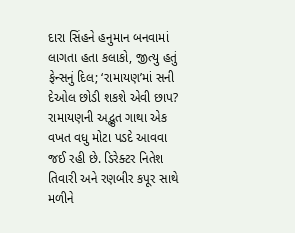દારા સિંહને હનુમાન બનવામાં લાગતા હતા કલાકો, જીત્યુ હતું ફેન્સનું દિલ; ‘રામાયણ’માં સની દેઓલ છોડી શકશે એવી છાપ?
રામાયણની અદ્ભુત ગાથા એક વખત વધુ મોટા પડદે આવવા જઈ રહી છે. ડિરેક્ટર નિતેશ તિવારી અને રણબીર કપૂર સાથે મળીને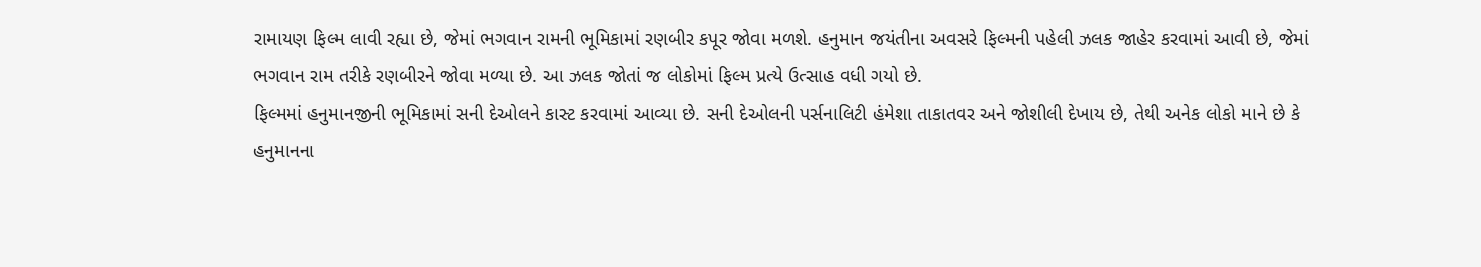રામાયણ ફિલ્મ લાવી રહ્યા છે, જેમાં ભગવાન રામની ભૂમિકામાં રણબીર કપૂર જોવા મળશે. હનુમાન જયંતીના અવસરે ફિલ્મની પહેલી ઝલક જાહેર કરવામાં આવી છે, જેમાં ભગવાન રામ તરીકે રણબીરને જોવા મળ્યા છે. આ ઝલક જોતાં જ લોકોમાં ફિલ્મ પ્રત્યે ઉત્સાહ વધી ગયો છે.
ફિલ્મમાં હનુમાનજીની ભૂમિકામાં સની દેઓલને કાસ્ટ કરવામાં આવ્યા છે. સની દેઓલની પર્સનાલિટી હંમેશા તાકાતવર અને જોશીલી દેખાય છે, તેથી અનેક લોકો માને છે કે હનુમાનના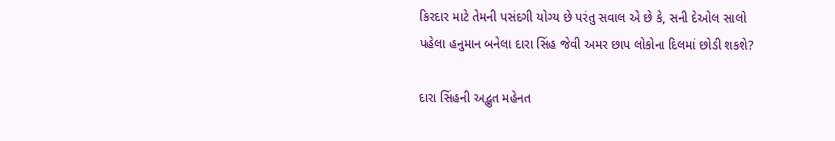કિરદાર માટે તેમની પસંદગી યોગ્ય છે પરંતુ સવાલ એ છે કે, સની દેઓલ સાલો પહેલા હનુમાન બનેલા દારા સિંહ જેવી અમર છાપ લોકોના દિલમાં છોડી શકશે?

દારા સિંહની અદ્ભુત મહેનત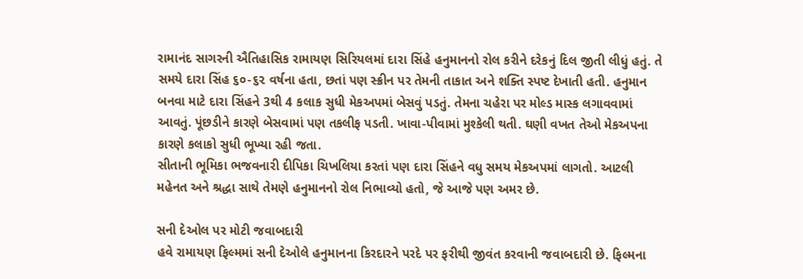રામાનંદ સાગરની ઐતિહાસિક રામાયણ સિરિયલમાં દારા સિંહે હનુમાનનો રોલ કરીને દરેકનું દિલ જીતી લીધું હતું. તે સમયે દારા સિંહ ૬૦-૬૨ વર્ષના હતા, છતાં પણ સ્ક્રીન પર તેમની તાકાત અને શક્તિ સ્પષ્ટ દેખાતી હતી. હનુમાન બનવા માટે દારા સિંહને 3થી 4 કલાક સુધી મેકઅપમાં બેસવું પડતું. તેમના ચહેરા પર મોલ્ડ માસ્ક લગાવવામાં આવતું. પૂંછડીને કારણે બેસવામાં પણ તકલીફ પડતી. ખાવા-પીવામાં મુશ્કેલી થતી. ઘણી વખત તેઓ મેકઅપના કારણે કલાકો સુધી ભૂખ્યા રહી જતા.
સીતાની ભૂમિકા ભજવનારી દીપિકા ચિખલિયા કરતાં પણ દારા સિંહને વધુ સમય મેકઅપમાં લાગતો. આટલી મહેનત અને શ્રદ્ધા સાથે તેમણે હનુમાનનો રોલ નિભાવ્યો હતો, જે આજે પણ અમર છે.

સની દેઓલ પર મોટી જવાબદારી
હવે રામાયણ ફિલ્મમાં સની દેઓલે હનુમાનના કિરદારને પરદે પર ફરીથી જીવંત કરવાની જવાબદારી છે. ફિલ્મના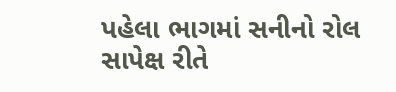પહેલા ભાગમાં સનીનો રોલ સાપેક્ષ રીતે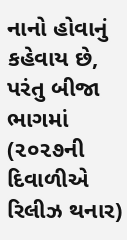નાનો હોવાનું કહેવાય છે, પરંતુ બીજા ભાગમાં (૨૦૨૭ની દિવાળીએ રિલીઝ થનાર)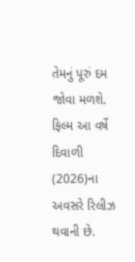તેમનું પૂરું દમ જોવા મળશે. ફિલ્મ આ વર્ષે દિવાળી (2026)ના અવસરે રિલીઝ થવાની છે.